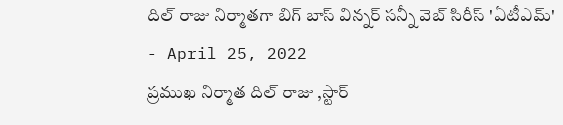దిల్ రాజు నిర్మాతగా బిగ్ బాస్ విన్నర్ సన్నీ వెబ్ సిరీస్ 'ఏటీఎమ్'
- April 25, 2022
ప్రముఖ నిర్మాత దిల్ రాజు ,స్టార్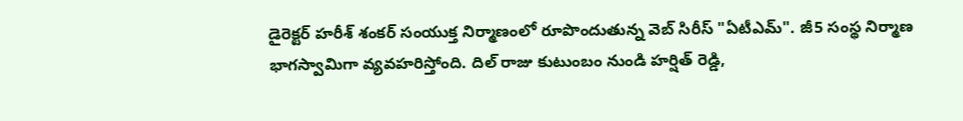డైరెక్టర్ హరీశ్ శంకర్ సంయుక్త నిర్మాణంలో రూపొందుతున్న వెబ్ సిరీస్ "ఏటీఎమ్". జీ5 సంస్థ నిర్మాణ భాగస్వామిగా వ్యవహరిస్తోంది. దిల్ రాజు కుటుంబం నుండి హర్షిత్ రెడ్డి,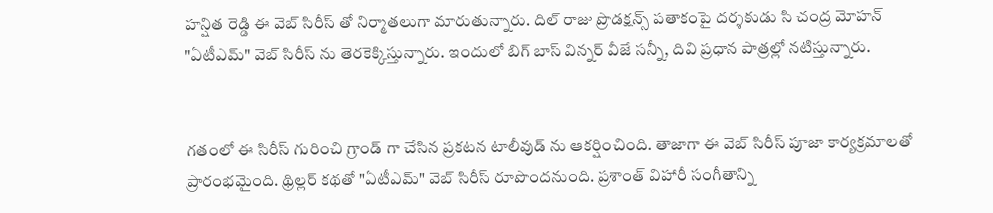హన్షిత రెడ్డి ఈ వెబ్ సిరీస్ తో నిర్మాతలుగా మారుతున్నారు. దిల్ రాజు ప్రొడక్షన్స్ పతాకంపై దర్శకుడు సి చంద్ర మోహన్ "ఏటీఎమ్" వెబ్ సిరీస్ ను తెరకెక్కిస్తున్నారు. ఇందులో బిగ్ బాస్ విన్నర్ వీజే సన్నీ, దివి ప్రధాన పాత్రల్లో నటిస్తున్నారు.


గతంలో ఈ సిరీస్ గురించి గ్రాండ్ గా చేసిన ప్రకటన టాలీవుడ్ ను ఆకర్షించింది. తాజాగా ఈ వెబ్ సిరీస్ పూజా కార్యక్రమాలతో ప్రారంభమైంది. థ్రిల్లర్ కథతో "ఏటీఎమ్" వెబ్ సిరీస్ రూపొందనుంది. ప్రశాంత్ విహారీ సంగీతాన్ని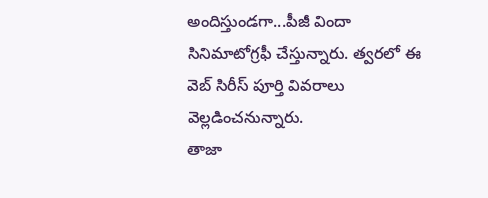అందిస్తుండగా...పీజీ విందా సినిమాటోగ్రఫీ చేస్తున్నారు. త్వరలో ఈ వెబ్ సిరీస్ పూర్తి వివరాలు వెల్లడించనున్నారు.
తాజా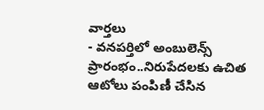వార్తలు
- వనపర్తిలో అంబులెన్స్ ప్రారంభం..నిరుపేదలకు ఉచిత ఆటోలు పంపిణీ చేసిన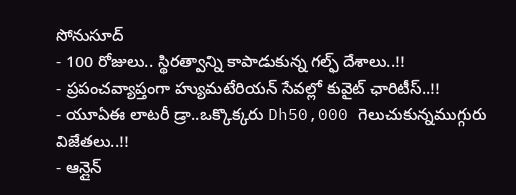సోనుసూద్
- 100 రోజులు.. స్థిరత్వాన్ని కాపాడుకున్న గల్ఫ్ దేశాలు..!!
- ప్రపంచవ్యాప్తంగా హ్యుమటేరియన్ సేవల్లో కువైట్ ఛారిటీస్..!!
- యూఏఈ లాటరీ డ్రా..ఒక్కొక్కరు Dh50,000 గెలుచుకున్నముగ్గురు విజేతలు..!!
- ఆన్లైన్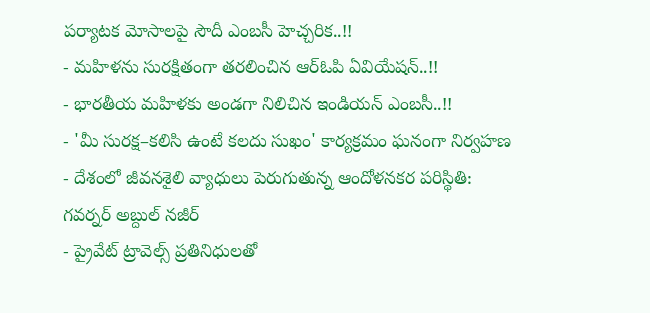పర్యాటక మోసాలపై సౌదీ ఎంబసీ హెచ్చరిక..!!
- మహిళను సురక్షితంగా తరలించిన ఆర్ఓపి ఏవియేషన్..!!
- భారతీయ మహిళకు అండగా నిలిచిన ఇండియన్ ఎంబసీ..!!
- 'మీ సురక్ష–కలిసి ఉంటే కలదు సుఖం' కార్యక్రమం ఘనంగా నిర్వహణ
- దేశంలో జీవనశైలి వ్యాధులు పెరుగుతున్న ఆందోళనకర పరిస్థితి: గవర్నర్ అబ్దుల్ నజీర్
- ప్రైవేట్ ట్రావెల్స్ ప్రతినిధులతో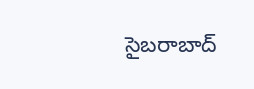సైబరాబాద్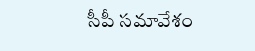సీపీ సమావేశం